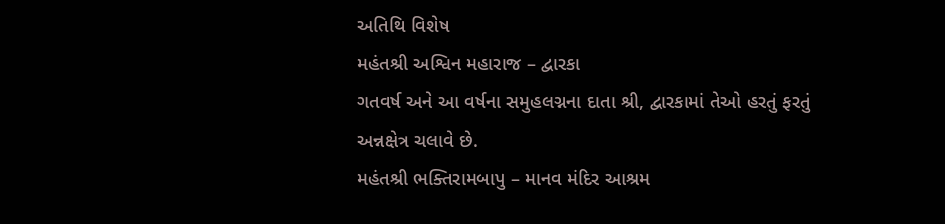અતિથિ વિશેષ
મહંતશ્રી અશ્વિન મહારાજ – દ્વારકા
ગતવર્ષ અને આ વર્ષના સમુહલગ્નના દાતા શ્રી, દ્વારકામાં તેઓ હરતું ફરતું અન્નક્ષેત્ર ચલાવે છે.
મહંતશ્રી ભક્તિરામબાપુ – માનવ મંદિર આશ્રમ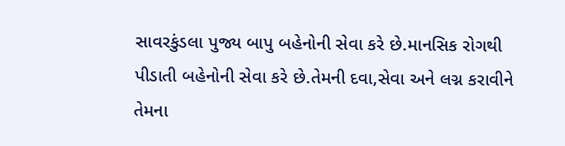સાવરકુંડલા પુજ્ય બાપુ બહેનોની સેવા કરે છે.માનસિક રોગથી પીડાતી બહેનોની સેવા કરે છે.તેમની દવા,સેવા અને લગ્ન કરાવીને તેમના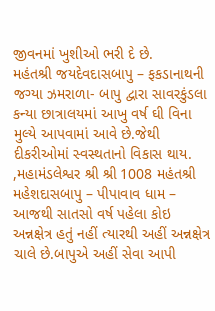જીવનમાં ખુશીઓ ભરી દે છે.
મહંતશ્રી જયદેવદાસબાપુ – ફકડાનાથની જગ્યા ઝમરાળા- બાપુ દ્વારા સાવરકુંડલા કન્યા છાત્રાલયમાં આખુ વર્ષ ઘી વિના મુલ્યે આપવામાં આવે છે.જેથી દીકરીઓમાં સ્વસ્થતાનો વિકાસ થાય.
,મહામંડલેશ્વર શ્રી શ્રી 1008 મહંતશ્રી મહેશદાસબાપુ – પીપાવાવ ધામ – આજથી સાતસો વર્ષ પહેલા કોઇ અન્નક્ષેત્ર હતું નહીં ત્યારથી અહીં અન્નક્ષેત્ર ચાલે છે.બાપુએ અહીં સેવા આપી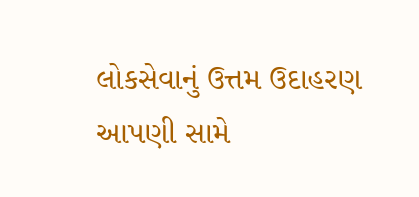લોકસેવાનું ઉત્તમ ઉદાહરણ આપણી સામે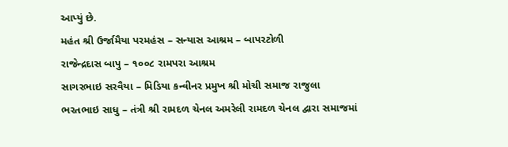આપ્યું છે.
મહંત શ્રી ઉર્જામૈયા પરમહંસ – સન્યાસ આશ્રમ – બાપરટોળી
રાજેન્દ્રદાસ બાપુ – ૧૦૦૮ રામપરા આશ્રમ
સાગરભાઇ સરવૈયા – મિડિયા કન્વીનર પ્રમુખ શ્રી મોચી સમાજ રાજુલા
ભરતભાઇ સાધુ – તંત્રી શ્રી રામદળ ચેનલ અમરેલી રામદળ ચેનલ દ્વારા સમાજમાં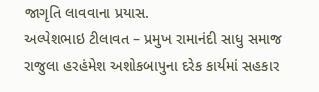જાગૃતિ લાવવાના પ્રયાસ.
અલ્પેશભાઇ ટીલાવત – પ્રમુખ રામાનંદી સાધુ સમાજ રાજુલા હરહંમેશ અશોકબાપુના દરેક કાર્યમાં સહકાર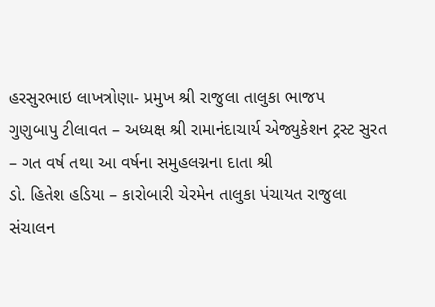હરસુરભાઇ લાખત્રોણા- પ્રમુખ શ્રી રાજુલા તાલુકા ભાજપ
ગુણુબાપુ ટીલાવત – અધ્યક્ષ શ્રી રામાનંદાચાર્ય એજ્યુકેશન ટ્રસ્ટ સુરત – ગત વર્ષ તથા આ વર્ષના સમુહલગ્નના દાતા શ્રી
ડો. હિતેશ હડિયા – કારોબારી ચેરમેન તાલુકા પંચાયત રાજુલા
સંચાલન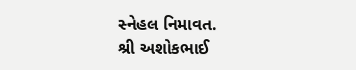સ્નેહલ નિમાવત.
શ્રી અશોકભાઈ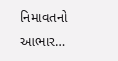નિમાવતનો આભાર…